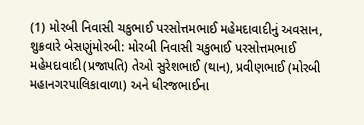(1) મોરબી નિવાસી ચકુભાઈ પરસોત્તમભાઈ મહેમદાવાદીનું અવસાન, શુક્રવારે બેસણુંમોરબી: મોરબી નિવાસી ચકુભાઈ પરસોત્તમભાઈ મહેમદાવાદી(પ્રજાપતિ) તેઓ સુરેશભાઈ (થાન), પ્રવીણભાઈ (મોરબી મહાનગરપાલિકાવાળા) અને ધીરજભાઈના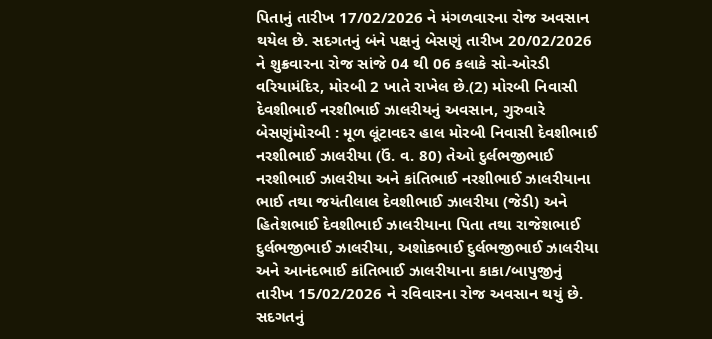પિતાનું તારીખ 17/02/2026 ને મંગળવારના રોજ અવસાન થયેલ છે. સદગતનું બંને પક્ષનું બેસણું તારીખ 20/02/2026 ને શુક્રવારના રોજ સાંજે 04 થી 06 કલાકે સો-ઓરડી વરિયામંદિર, મોરબી 2 ખાતે રાખેલ છે.(2) મોરબી નિવાસી દેવશીભાઈ નરશીભાઈ ઝાલરીયનું અવસાન, ગુરુવારે બેસણુંમોરબી : મૂળ લૂંટાવદર હાલ મોરબી નિવાસી દેવશીભાઈ નરશીભાઈ ઝાલરીયા (ઉં. વ. 80) તેઓ દુર્લભજીભાઈ નરશીભાઈ ઝાલરીયા અને કાંતિભાઈ નરશીભાઈ ઝાલરીયાના ભાઈ તથા જયંતીલાલ દેવશીભાઈ ઝાલરીયા (જેડી) અને હિતેશભાઈ દેવશીભાઈ ઝાલરીયાના પિતા તથા રાજેશભાઈ દુર્લભજીભાઈ ઝાલરીયા, અશોકભાઈ દુર્લભજીભાઈ ઝાલરીયા અને આનંદભાઈ કાંતિભાઈ ઝાલરીયાના કાકા/બાપુજીનું તારીખ 15/02/2026 ને રવિવારના રોજ અવસાન થયું છે. સદગતનું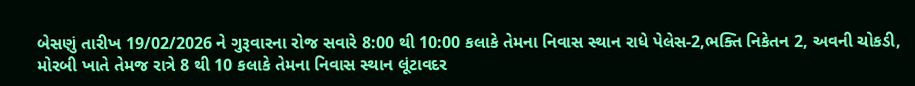બેસણું તારીખ 19/02/2026 ને ગુરૂવારના રોજ સવારે 8:00 થી 10:00 કલાકે તેમના નિવાસ સ્થાન રાધે પેલેસ-2,ભક્તિ નિકેતન 2, અવની ચોકડી, મોરબી ખાતે તેમજ રાત્રે 8 થી 10 કલાકે તેમના નિવાસ સ્થાન લૂંટાવદર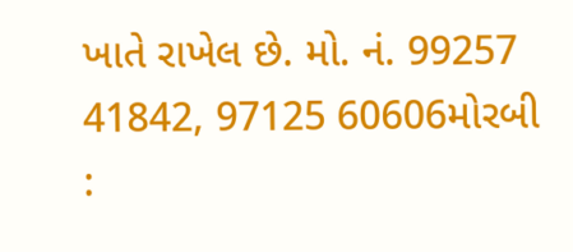ખાતે રાખેલ છે. મો. નં. 99257 41842, 97125 60606મોરબી :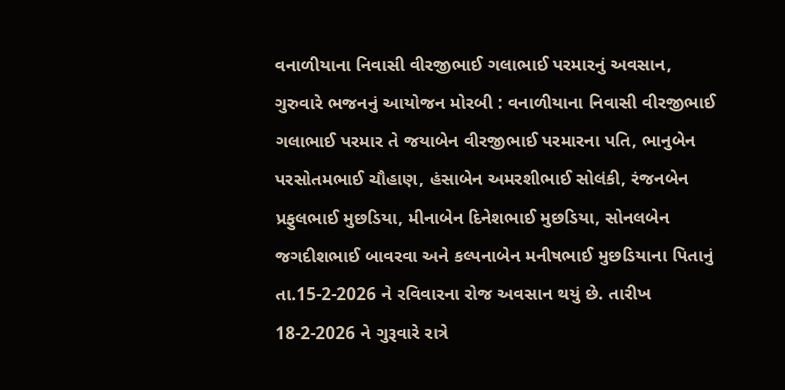વનાળીયાના નિવાસી વીરજીભાઈ ગલાભાઈ પરમારનું અવસાન, ગુરુવારે ભજનનું આયોજન મોરબી : વનાળીયાના નિવાસી વીરજીભાઈ ગલાભાઈ પરમાર તે જયાબેન વીરજીભાઈ પરમારના પતિ, ભાનુબેન પરસોતમભાઈ ચૌહાણ, હંસાબેન અમરશીભાઈ સોલંકી, રંજનબેન પ્રફુલભાઈ મુછડિયા, મીનાબેન દિનેશભાઈ મુછડિયા, સોનલબેન જગદીશભાઈ બાવરવા અને કલ્પનાબેન મનીષભાઈ મુછડિયાના પિતાનું તા.15-2-2026 ને રવિવારના રોજ અવસાન થયું છે. તારીખ 18-2-2026 ને ગુરૂવારે રાત્રે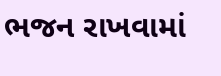ભજન રાખવામાં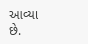આવ્યા છે.